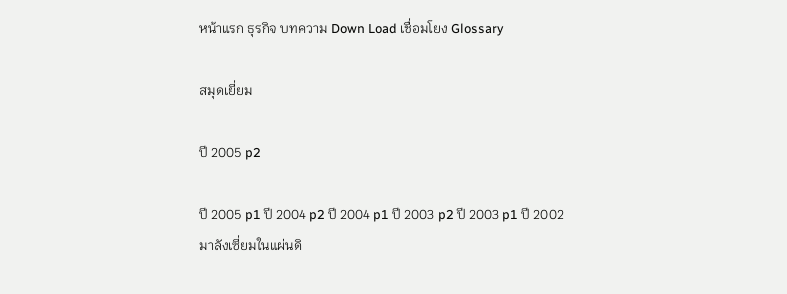หน้าแรก ธุรกิจ บทความ Down Load เชื่อมโยง Glossary

สมุดเยี่ยม

ปี 2005 p2

ปี 2005 p1 ปี 2004 p2 ปี 2004 p1 ปี 2003 p2 ปี 2003 p1 ปี 2002
มาลังเซี่ยมในแผ่นดิ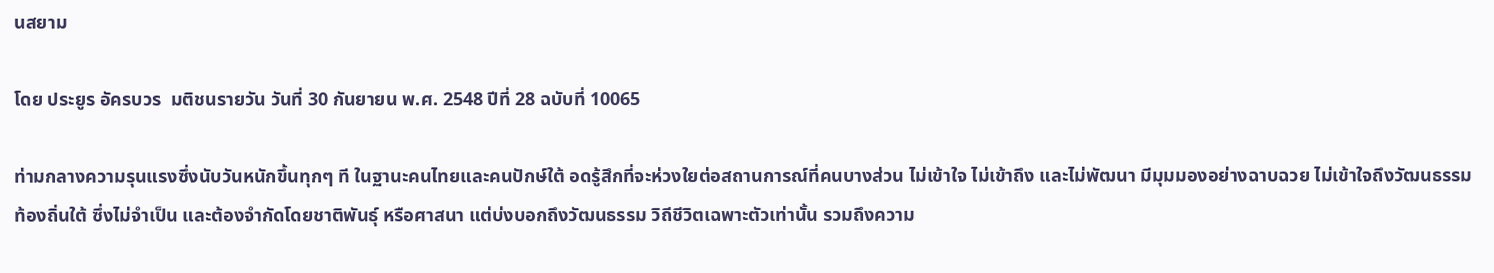นสยาม

โดย ประยูร อัครบวร  มติชนรายวัน วันที่ 30 กันยายน พ.ศ. 2548 ปีที่ 28 ฉบับที่ 10065

ท่ามกลางความรุนแรงซึ่งนับวันหนักขึ้นทุกๆ ที ในฐานะคนไทยและคนปักษ์ใต้ อดรู้สึกที่จะห่วงใยต่อสถานการณ์ที่คนบางส่วน ไม่เข้าใจ ไม่เข้าถึง และไม่พัฒนา มีมุมมองอย่างฉาบฉวย ไม่เข้าใจถึงวัฒนธรรมท้องถิ่นใต้ ซึ่งไม่จำเป็น และต้องจำกัดโดยชาติพันธุ์ หรือศาสนา แต่บ่งบอกถึงวัฒนธรรม วิถีชีวิตเฉพาะตัวเท่านั้น รวมถึงความ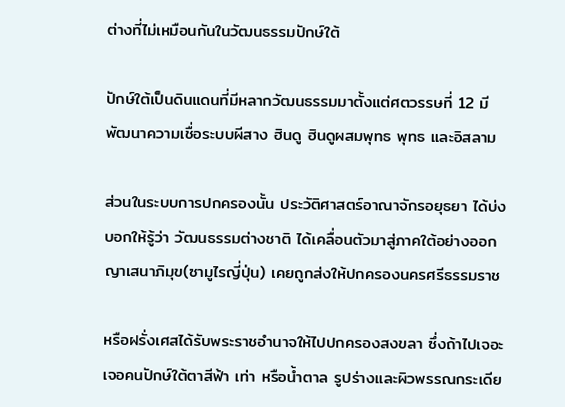ต่างที่ไม่เหมือนกันในวัฒนธรรมปักษ์ใต้

ปักษ์ใต้เป็นดินแดนที่มีหลากวัฒนธรรมมาตั้งแต่ศตวรรษที่ 12 มีพัฒนาความเชื่อระบบผีสาง ฮินดู ฮินดูผสมพุทธ พุทธ และอิสลาม

ส่วนในระบบการปกครองนั้น ประวัติศาสตร์อาณาจักรอยุธยา ได้บ่งบอกให้รู้ว่า วัฒนธรรมต่างชาติ ได้เคลื่อนตัวมาสู่ภาคใต้อย่างออกญาเสนาภิมุข(ซามูไรญี่ปุ่น) เคยถูกส่งให้ปกครองนครศรีธรรมราช

หรือฝรั่งเศสได้รับพระราชอำนาจให้ไปปกครองสงขลา ซึ่งถ้าไปเจอะเจอคนปักษ์ใต้ตาสีฟ้า เท่า หรือน้ำตาล รูปร่างและผิวพรรณกระเดีย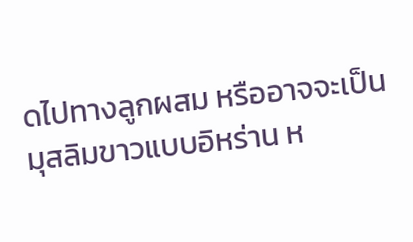ดไปทางลูกผสม หรืออาจจะเป็นมุสลิมขาวแบบอิหร่าน ห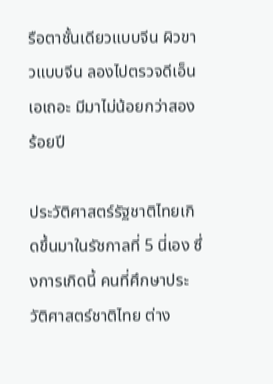รือตาชั้นเดียวแบบจีน ผิวขาวแบบจีน ลองไปตรวจดีเอ็นเอเถอะ มีมาไม่น้อยกว่าสองร้อยปี

ประวัติศาสตร์รัฐชาติไทยเกิดขึ้นมาในรัชกาลที่ 5 นี่เอง ซึ่งการเกิดนี้ คนที่ศึกษาประวัติศาสตร์ชาติไทย ต่าง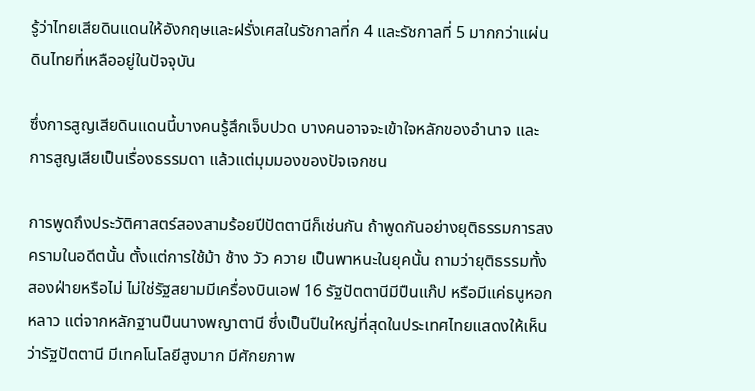รู้ว่าไทยเสียดินแดนให้อังกฤษและฝรั่งเศสในรัชกาลที่ก 4 และรัชกาลที่ 5 มากกว่าแผ่นดินไทยที่เหลืออยู่ในปัจจุบัน

ซึ่งการสูญเสียดินแดนนี้บางคนรู้สึกเจ็บปวด บางคนอาจจะเข้าใจหลักของอำนาจ และการสูญเสียเป็นเรื่องธรรมดา แล้วแต่มุมมองของปัจเจกชน

การพูดถึงประวัติศาสตร์สองสามร้อยปีปัตตานีก็เช่นกัน ถ้าพูดกันอย่างยุติธรรมการสงครามในอดีตนั้น ตั้งแต่การใช้ม้า ช้าง วัว ควาย เป็นพาหนะในยุคนั้น ถามว่ายุติธรรมทั้งสองฝ่ายหรือไม่ ไม่ใช่รัฐสยามมีเครื่องบินเอฟ 16 รัฐปัตตานีมีปืนแก๊ป หรือมีแค่ธนูหอกหลาว แต่จากหลักฐานปืนนางพญาตานี ซึ่งเป็นปืนใหญ่ที่สุดในประเทศไทยแสดงให้เห็นว่ารัฐปัตตานี มีเทคโนโลยีสูงมาก มีศักยภาพ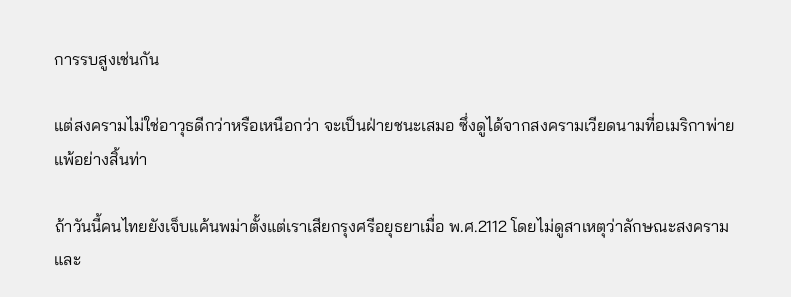การรบสูงเช่นกัน

แต่สงครามไม่ใช่อาวุธดีกว่าหรือเหนือกว่า จะเป็นฝ่ายชนะเสมอ ซึ่งดูได้จากสงครามเวียดนามที่อเมริกาพ่ายแพ้อย่างสิ้นท่า

ถ้าวันนี้คนไทยยังเจ็บแค้นพม่าตั้งแต่เราเสียกรุงศรีอยุธยาเมื่อ พ.ศ.2112 โดยไม่ดูสาเหตุว่าลักษณะสงครามและ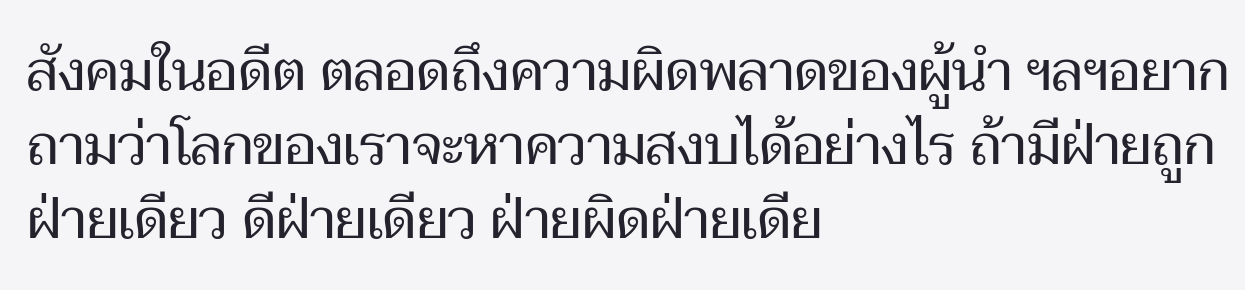สังคมในอดีต ตลอดถึงความผิดพลาดของผู้นำ ฯลฯอยากถามว่าโลกของเราจะหาความสงบได้อย่างไร ถ้ามีฝ่ายถูกฝ่ายเดียว ดีฝ่ายเดียว ฝ่ายผิดฝ่ายเดีย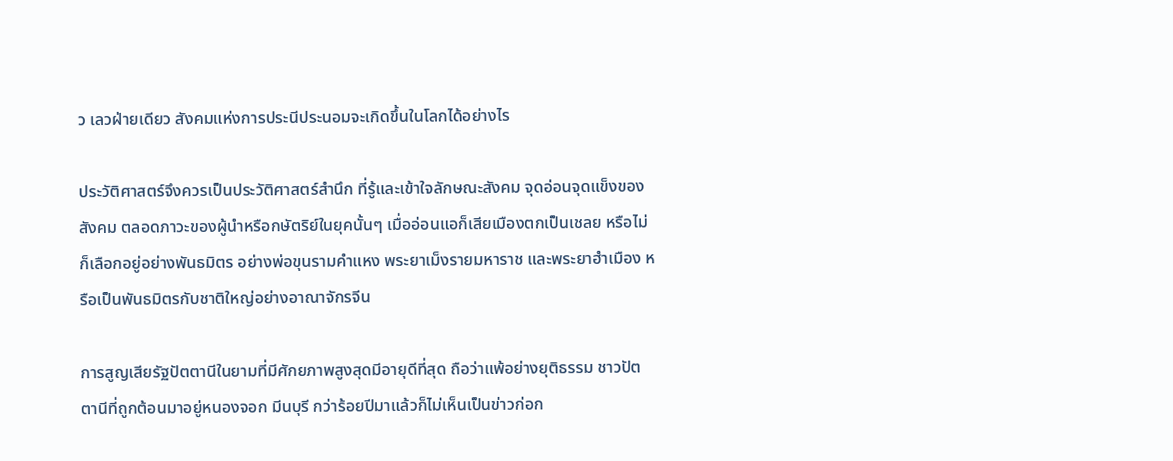ว เลวฝ่ายเดียว สังคมแห่งการประนีประนอมจะเกิดขึ้นในโลกได้อย่างไร

ประวัติศาสตร์จึงควรเป็นประวัติศาสตร์สำนึก ที่รู้และเข้าใจลักษณะสังคม จุดอ่อนจุดแข็งของสังคม ตลอดภาวะของผู้นำหรือกษัตริย์ในยุคนั้นๆ เมื่ออ่อนแอก็เสียเมืองตกเป็นเชลย หรือไม่ก็เลือกอยู่อย่างพันธมิตร อย่างพ่อขุนรามคำแหง พระยาเม็งรายมหาราช และพระยาฮำเมือง หรือเป็นพันธมิตรกับชาติใหญ่อย่างอาณาจักรจีน

การสูญเสียรัฐปัตตานีในยามที่มีศักยภาพสูงสุดมีอายุดีที่สุด ถือว่าแพ้อย่างยุติธรรม ชาวปัตตานีที่ถูกต้อนมาอยู่หนองจอก มีนบุรี กว่าร้อยปีมาแล้วก็ไม่เห็นเป็นข่าวก่อก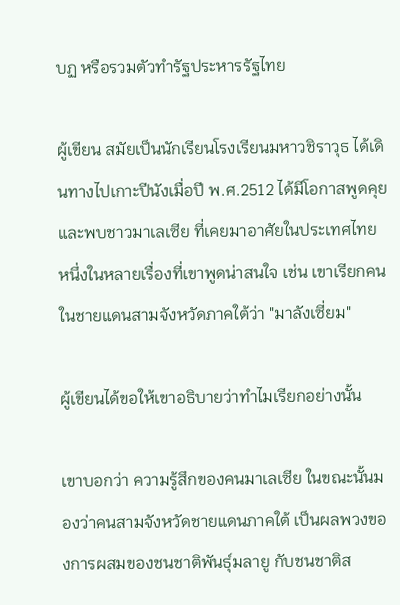บฏ หรือรวมตัวทำรัฐประหารรัฐไทย

ผู้เขียน สมัยเป็นนักเรียนโรงเรียนมหาวชิราวุธ ได้เดินทางไปเกาะปีนังเมื่อปี พ.ศ.2512 ได้มีโอกาสพูดคุย และพบชาวมาเลเซีย ที่เคยมาอาศัยในประเทศไทย หนึ่งในหลายเรื่องที่เขาพูดน่าสนใจ เช่น เขาเรียกคนในชายแดนสามจังหวัดภาคใต้ว่า "มาลังเซี่ยม"

ผู้เขียนได้ขอให้เขาอธิบายว่าทำไมเรียกอย่างนั้น

เขาบอกว่า ความรู้สึกของคนมาเลเซีย ในขณะนั้นมองว่าคนสามจังหวัดชายแดนภาคใต้ เป็นผลพวงของการผสมของชนชาติพันธุ์มลายู กับชนชาติส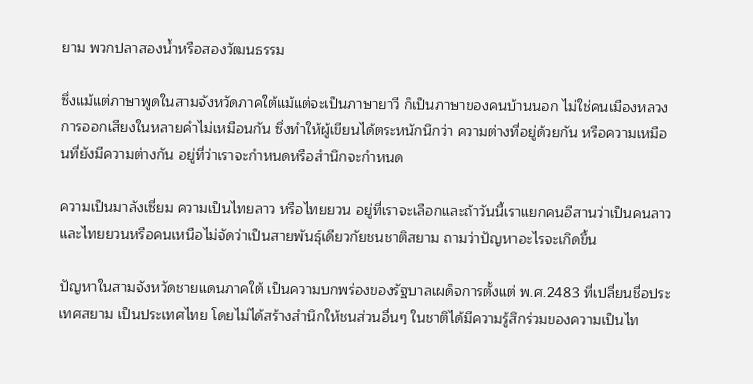ยาม พวกปลาสองน้ำหรือสองวัฒนธรรม

ซึ่งแม้แต่ภาษาพูดในสามจังหวัดภาคใต้แม้แต่จะเป็นภาษายาวี ก็เป็นภาษาของคนบ้านนอก ไม่ใช่คนเมืองหลวง การออกเสียงในหลายคำไม่เหมือนกัน ซึ่งทำให้ผู้เขียนได้ตระหนักนึกว่า ความต่างที่อยู่ด้วยกัน หรือความเหมือนที่ยังมีความต่างกัน อยู่ที่ว่าเราจะกำหนดหรือสำนึกจะกำหนด

ความเป็นมาลังเซี่ยม ความเป็นไทยลาว หรือไทยยวน อยู่ที่เราจะเลือกและถ้าวันนี้เราแยกคนอีสานว่าเป็นคนลาว และไทยยวนหรือคนเหนือไม่จัดว่าเป็นสายพันธุ์เดียวกัยชนชาติสยาม ถามว่าปัญหาอะไรจะเกิดขึ้น

ปัญหาในสามจังหวัดชายแดนภาคใต้ เป็นความบกพร่องของรัฐบาลเผด็จการตั้งแต่ พ.ศ.2483 ที่เปลี่ยนชื่อประเทศสยาม เป็นประเทศไทย โดยไม่ได้สร้างสำนึกให้ชนส่วนอื่นๆ ในชาติได้มีความรู้สึกร่วมของความเป็นไท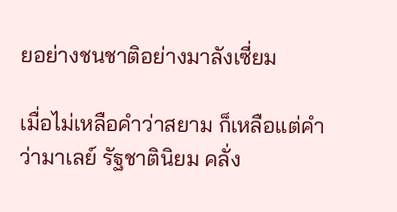ยอย่างชนชาติอย่างมาลังเซี่ยม

เมื่อไม่เหลือคำว่าสยาม ก็เหลือแต่คำว่ามาเลย์ รัฐชาตินิยม คลั่ง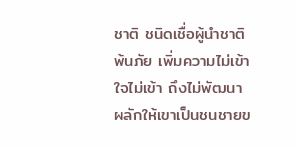ชาติ ชนิดเชื่อผู้นำชาติพ้นภัย เพิ่มความไม่เข้าใจไม่เข้า ถึงไม่พัฒนา ผลักให้เขาเป็นชนชายข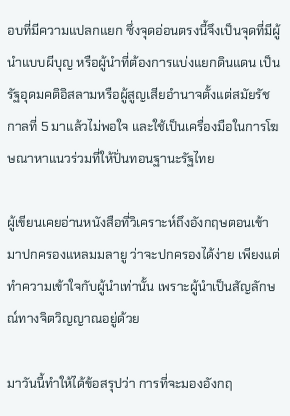อบที่มีความแปลกแยก ซึ่งจุดอ่อนตรงนี้จึงเป็นจุดที่มีผู้นำแบบผีบุญ หรือผู้นำที่ต้องการแบ่งแยกดินแดน เป็นรัฐอุดมคติอิสลามหรือผู้สูญเสียอำนาจตั้งแต่สมัยรัชกาลที่ 5 มาแล้วไม่พอใจ และใช้เป็นเครื่องมือในการโฆษณาหาแนวร่วมที่ให้ปั่นทอนฐานะรัฐไทย

ผู้เขียนเคยอ่านหนังสือที่วิเคราะห์ถึงอังกฤษตอนเข้ามาปกครองแหลมมลายู ว่าจะปกครองได้ง่าย เพียงแต่ทำความเข้าใจกับผู้นำเท่านั้น เพราะผู้นำเป็นสัญลักษณ์ทางจิตวิญญาณอยู่ด้วย

มาวันนี้ทำให้ได้ข้อสรุปว่า การที่จะมองอังกฤ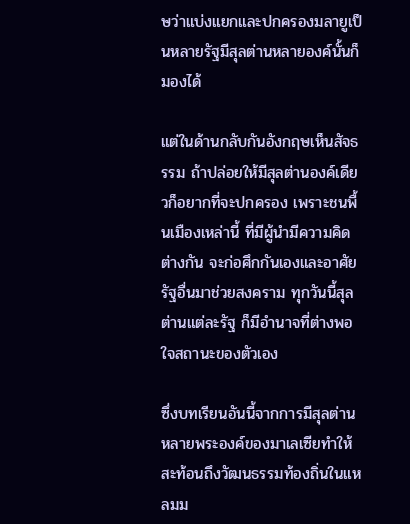ษว่าแบ่งแยกและปกครองมลายูเป็นหลายรัฐมีสุลต่านหลายองค์นั้นก็มองได้

แต่ในด้านกลับกันอังกฤษเห็นสัจธรรม ถ้าปล่อยให้มีสุลต่านองค์เดียวก็อยากที่จะปกครอง เพราะชนพื้นเมืองเหล่านี้ ที่มีผู้นำมีความคิดต่างกัน จะก่อศึกกันเองและอาศัย รัฐอื่นมาช่วยสงคราม ทุกวันนี้สุลต่านแต่ละรัฐ ก็มีอำนาจที่ต่างพอใจสถานะของตัวเอง

ซึ่งบทเรียนอันนี้จากการมีสุลต่าน หลายพระองค์ของมาเลเซียทำให้สะท้อนถึงวัฒนธรรมท้องถิ่นในแหลมม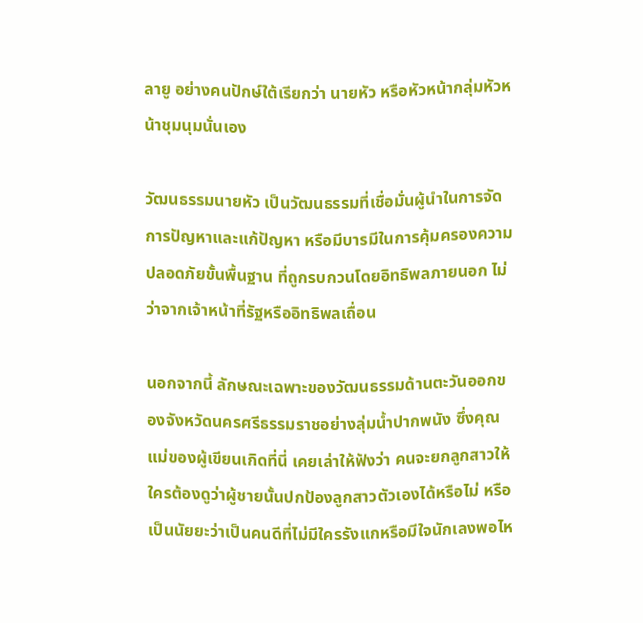ลายู อย่างคนปักษ์ใต้เรียกว่า นายหัว หรือหัวหน้ากลุ่มหัวหน้าชุมนุมนั่นเอง

วัฒนธรรมนายหัว เป็นวัฒนธรรมที่เชื่อมั่นผู้นำในการจัดการปัญหาและแก้ปัญหา หรือมีบารมีในการคุ้มครองความปลอดภัยขั้นพื้นฐาน ที่ถูกรบกวนโดยอิทธิพลภายนอก ไม่ว่าจากเจ้าหน้าที่รัฐหรืออิทธิพลเถื่อน

นอกจากนี้ ลักษณะเฉพาะของวัฒนธรรมด้านตะวันออกของจังหวัดนครศรีธรรมราชอย่างลุ่มน้ำปากพนัง ซึ่งคุณแม่ของผู้เขียนเกิดที่นี่ เคยเล่าให้ฟังว่า คนจะยกลูกสาวให้ใครต้องดูว่าผู้ชายนั้นปกป้องลูกสาวตัวเองได้หรือไม่ หรือเป็นนัยยะว่าเป็นคนดีที่ไม่มีใครรังแกหรือมีใจนักเลงพอไห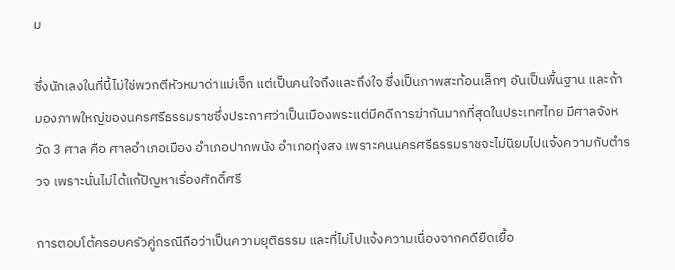ม

ซึ่งนักเลงในที่นี้ไม่ใช่พวกตีหัวหมาด่าแม่เจ็ก แต่เป็นคนใจถึงและถึงใจ ซึ่งเป็นภาพสะท้อนเล็กๆ อันเป็นพื้นฐาน และถ้ามองภาพใหญ่ของนครศรีธรรมราชซึ่งประกาศว่าเป็นเมืองพระแต่มีคดีการฆ่ากันมากที่สุดในประเทศไทย มีศาลจังหวัด 3 ศาล คือ ศาลอำเภอเมือง อำเภอปากพนัง อำเภอทุ่งสง เพราะคนนครศรีธรรมราชจะไม่นิยมไปแจ้งความกับตำรวจ เพราะนั่นไม่ได้แก้ปัญหาเรื่องศักดิ์ศรี

การตอบโต้ครอบครัวคู่กรณีถือว่าเป็นความยุติธรรม และที่ไม่ไปแจ้งความเนื่องจากคดียืดเยื้อ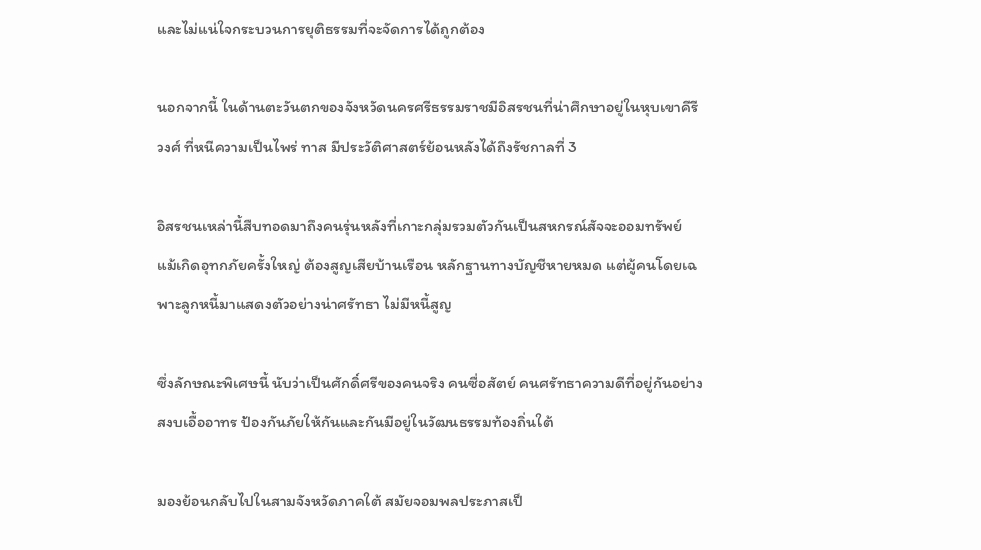และไม่แน่ใจกระบวนการยุติธรรมที่จะจัดการได้ถูกต้อง

นอกจากนี้ ในด้านตะวันตกของจังหวัดนครศรีธรรมราชมีอิสรชนที่น่าศึกษาอยู่ในหุบเขาคีรีวงศ์ ที่หนีความเป็นไพร่ ทาส มีประวัติศาสตร์ย้อนหลังได้ถึงรัชกาลที่ 3

อิสรชนเหล่านี้สืบทอดมาถึงคนรุ่นหลังที่เกาะกลุ่มรวมตัวกันเป็นสหกรณ์สัจจะออมทรัพย์ แม้เกิดอุทกภัยครั้งใหญ่ ต้องสูญเสียบ้านเรือน หลักฐานทางบัญชีหายหมด แต่ผู้คนโดยเฉพาะลูกหนี้มาแสดงตัวอย่างน่าศรัทธา ไม่มีหนี้สูญ

ซึ่งลักษณะพิเศษนี้ นับว่าเป็นศักดิ์ศรีของคนจริง คนซื่อสัตย์ คนศรัทธาความดีที่อยู่กันอย่างสงบเอื้ออาทร ป้องกันภัยให้กันและกันมีอยู่ในวัฒนธรรมท้องถิ่นใต้

มองย้อนกลับไปในสามจังหวัดภาคใต้ สมัยจอมพลประภาสเป็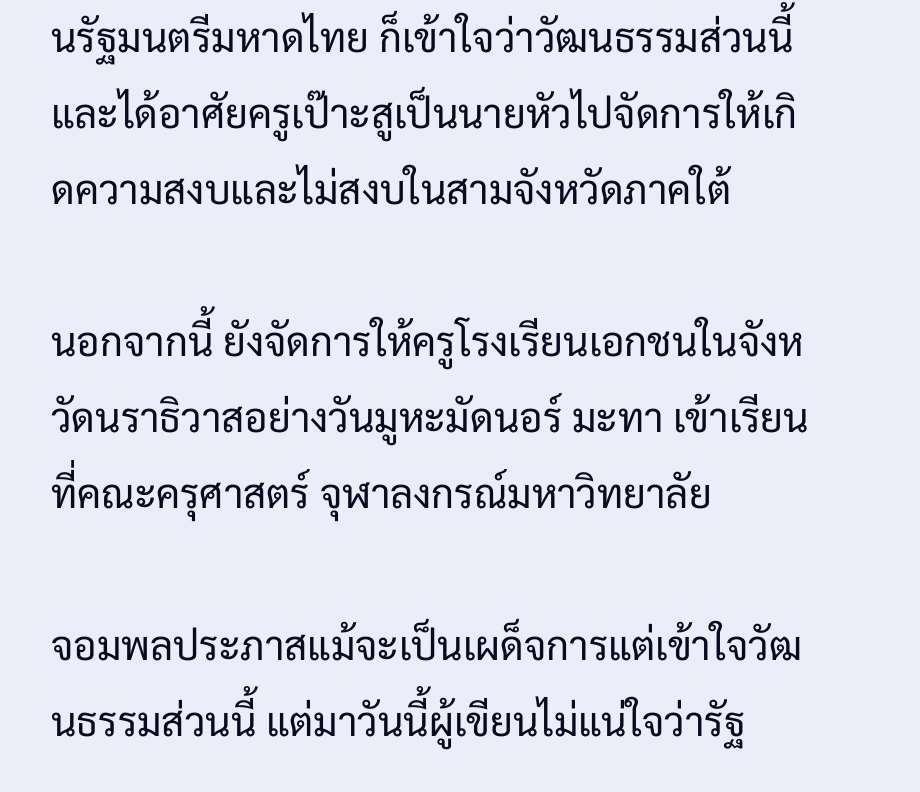นรัฐมนตรีมหาดไทย ก็เข้าใจว่าวัฒนธรรมส่วนนี้ และได้อาศัยครูเป๊าะสูเป็นนายหัวไปจัดการให้เกิดความสงบและไม่สงบในสามจังหวัดภาคใต้

นอกจากนี้ ยังจัดการให้ครูโรงเรียนเอกชนในจังหวัดนราธิวาสอย่างวันมูหะมัดนอร์ มะทา เข้าเรียนที่คณะครุศาสตร์ จุฬาลงกรณ์มหาวิทยาลัย

จอมพลประภาสแม้จะเป็นเผด็จการแต่เข้าใจวัฒนธรรมส่วนนี้ แต่มาวันนี้ผู้เขียนไม่แน่ใจว่ารัฐ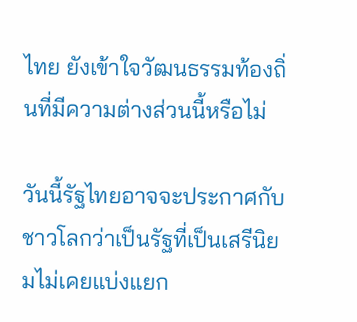ไทย ยังเข้าใจวัฒนธรรมท้องถิ่นที่มีความต่างส่วนนี้หรือไม่

วันนี้รัฐไทยอาจจะประกาศกับชาวโลกว่าเป็นรัฐที่เป็นเสรีนิยมไม่เคยแบ่งแยก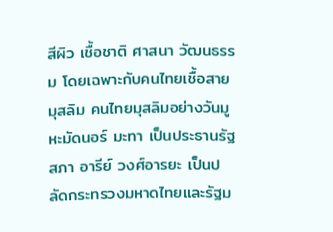สีผิว เชื้อชาติ ศาสนา วัฒนธรรม โดยเฉพาะกับคนไทยเชื้อสายมุสลิม คนไทยมุสลิมอย่างวันมูหะมัดนอร์ มะทา เป็นประธานรัฐสภา อารีย์ วงศ์อารยะ เป็นปลัดกระทรวงมหาดไทยและรัฐม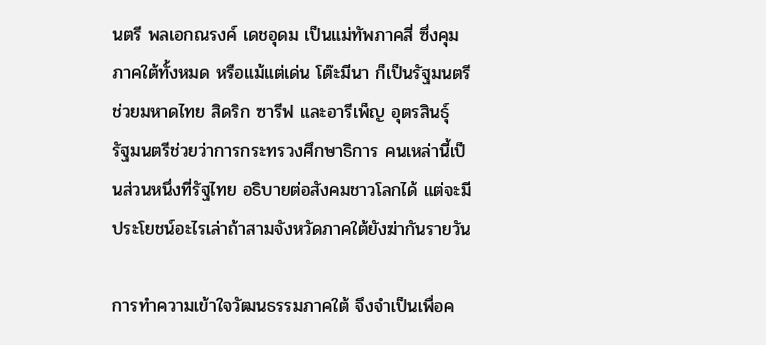นตรี พลเอกณรงค์ เดชอุดม เป็นแม่ทัพภาคสี่ ซึ่งคุมภาคใต้ทั้งหมด หรือแม้แต่เด่น โต๊ะมีนา ก็เป็นรัฐมนตรีช่วยมหาดไทย สิดริก ซารีฟ และอารีเพ็ญ อุตรสินธุ์ รัฐมนตรีช่วยว่าการกระทรวงศึกษาธิการ คนเหล่านี้เป็นส่วนหนึ่งที่รัฐไทย อธิบายต่อสังคมชาวโลกได้ แต่จะมีประโยชน์อะไรเล่าถ้าสามจังหวัดภาคใต้ยังฆ่ากันรายวัน

การทำความเข้าใจวัฒนธรรมภาคใต้ จึงจำเป็นเพื่อค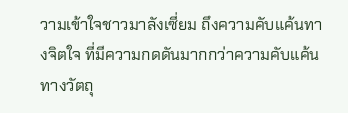วามเข้าใจชาวมาลังเซี่ยม ถึงความคับแค้นทางจิตใจ ที่มีความกดดันมากกว่าความคับแค้นทางวัตถุ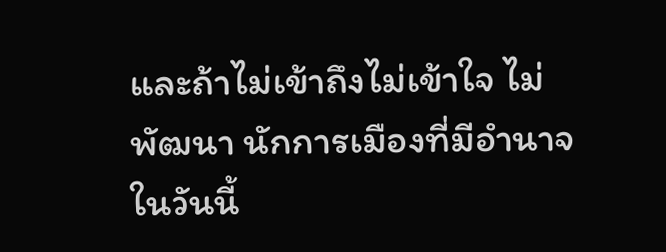และถ้าไม่เข้าถึงไม่เข้าใจ ไม่พัฒนา นักการเมืองที่มีอำนาจในวันนี้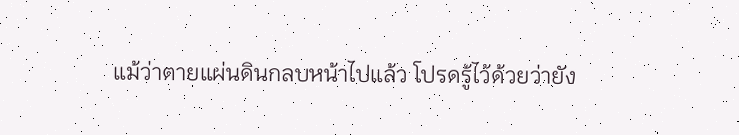แม้ว่าตายแผ่นดินกลบหน้าไปแล้ว โปรดรู้ไว้ด้วยว่ายัง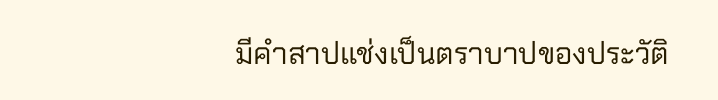มีคำสาปแช่งเป็นตราบาปของประวัติ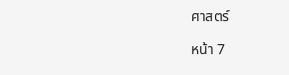ศาสตร์

หน้า 7